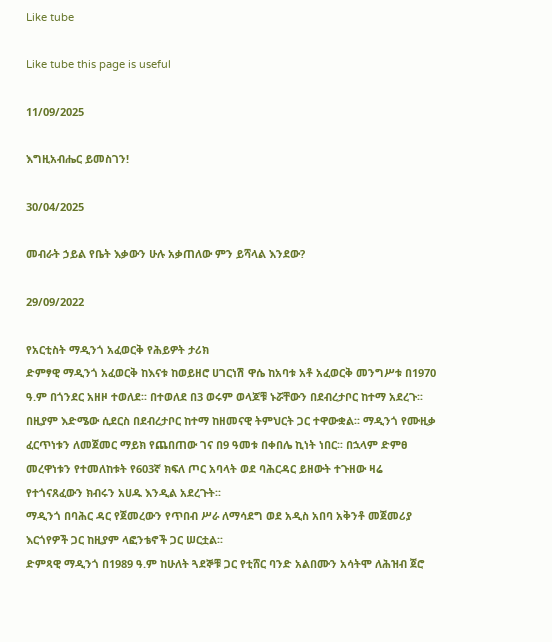Like tube

Like tube this page is useful

11/09/2025

እግዚአብሔር ይመስገን!

30/04/2025

መብራት ኃይል የቤት እቃውን ሁሉ አቃጠለው ምን ይሻላል እንደው?

29/09/2022

የአርቲስት ማዲንጎ አፈወርቅ የሕይዎት ታሪክ
ድምፃዊ ማዲንጎ አፈወርቅ ከእናቱ ከወይዘሮ ሀገርነሽ ዋሴ ከአባቱ አቶ አፈወርቅ መንግሥቱ በ1970 ዓ.ም በጎንደር አዘዞ ተወለደ፡፡ በተወለደ በ3 ወሩም ወላጆቹ ኑሯቸውን በደብረታቦር ከተማ አደረጉ፡፡ በዚያም እድሜው ሲደርስ በደብረታቦር ከተማ ከዘመናዊ ትምህርት ጋር ተዋውቋል፡፡ ማዲንጎ የሙዚቃ ፈርጥነቱን ለመጀመር ማይክ የጨበጠው ገና በ9 ዓመቱ በቀበሌ ኪነት ነበር፡፡ በኋላም ድምፀ መረዋነቱን የተመለከቱት የ603ኛ ክፍለ ጦር አባላት ወደ ባሕርዳር ይዘውት ተጉዘው ዛሬ የተጎናጸፈውን ክብሩን አሀዱ እንዲል አደረጉት፡፡
ማዲንጎ በባሕር ዳር የጀመረውን የጥበብ ሥራ ለማሳደግ ወደ አዲስ አበባ አቅንቶ መጀመሪያ እርጎየዎች ጋር ከዚያም ላፎንቴኖች ጋር ሠርቷል፡፡
ድምጻዊ ማዲንጎ በ1989 ዓ.ም ከሁለት ጓደኞቹ ጋር የቲሸር ባንድ አልበሙን አሳትሞ ለሕዝብ ጀሮ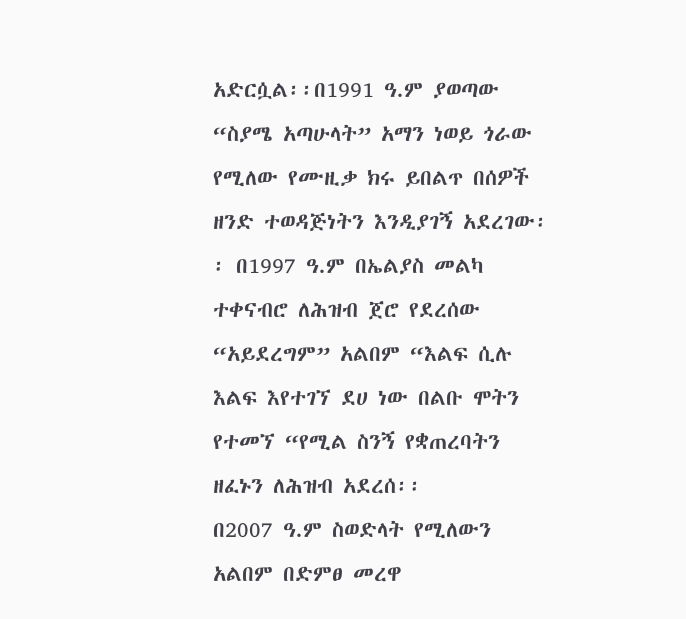አድርሷል፡፡በ1991 ዓ.ም ያወጣው “ስያሜ አጣሁላት” አማን ነወይ ጎራው የሚለው የሙዚቃ ክሩ ይበልጥ በሰዎች ዘንድ ተወዳጅነትን እንዲያገኝ አደረገው፡፡ በ1997 ዓ.ም በኤልያስ መልካ ተቀናብሮ ለሕዝብ ጀሮ የደረሰው “አይደረግም” አልበም “እልፍ ሲሉ እልፍ እየተገኘ ደሀ ነው በልቡ ሞትን የተመኘ “የሚል ስንኝ የቋጠረባትን ዘፈኑን ለሕዝብ አደረሰ፡፡
በ2007 ዓ.ም ስወድላት የሚለውን አልበም በድምፀ መረዋ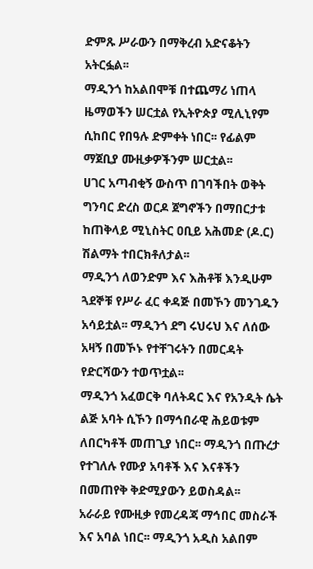ድምጹ ሥራውን በማቅረብ አድናቆትን አትርፏል፡፡
ማዲንጎ ከአልበሞቹ በተጨማሪ ነጠላ ዜማወችን ሠርቷል የኢትዮጵያ ሚሊኒየም ሲከበር የበዓሉ ድምቀት ነበር፡፡ የፊልም ማጀቢያ ሙዚቃዎችንም ሠርቷል፡፡
ሀገር አጣብቂኝ ውስጥ በገባችበት ወቅት ግንባር ድረስ ወርዶ ጀግኖችን በማበርታቱ ከጠቅላይ ሚኒስትር ዐቢይ አሕመድ (ዶ.ር) ሽልማት ተበርክቶለታል፡፡
ማዲንጎ ለወንድም እና እሕቶቹ እንዲሁም ጓደኞቹ የሥራ ፈር ቀዳጅ በመኾን መንገዱን አሳይቷል፡፡ ማዲንጎ ደግ ሩህሩህ እና ለሰው አዛኝ በመኾኑ የተቸገሩትን በመርዳት የድርሻውን ተወጥቷል፡፡
ማዲንጎ አፈወርቅ ባለትዳር እና የአንዲት ሴት ልጅ አባት ሲኾን በማኅበራዊ ሕይወቱም ለበርካቶች መጠጊያ ነበር፡፡ ማዲንጎ በጡረታ የተገለሉ የሙያ አባቶች እና እናቶችን በመጠየቅ ቅድሚያውን ይወስዳል፡፡
አራራይ የሙዚቃ የመረዳጃ ማኅበር መስራች እና አባል ነበር፡፡ ማዲንጎ አዲስ አልበም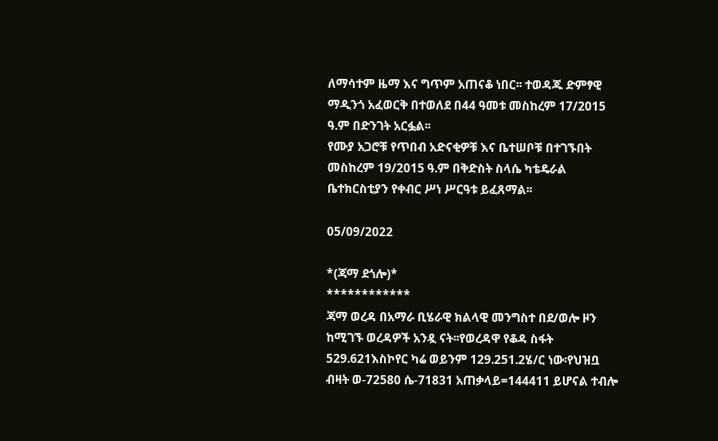ለማሳተም ዜማ እና ግጥም አጠናቆ ነበር፡፡ ተወዳጁ ድምፃዊ ማዲንጎ አፈወርቅ በተወለደ በ44 ዓመቱ መስከረም 17/2015 ዓ.ም በድንገት አርፏል፡፡
የሙያ አጋሮቹ የጥበብ አድናቂዎቹ እና ቤተሠቦቹ በተገኙበት መስከረም 19/2015 ዓ.ም በቅድስት ስላሴ ካቴዴራል ቤተክርስቲያን የቀብር ሥነ ሥርዓቱ ይፈጸማል፡፡

05/09/2022

*(ጃማ ደጎሎ)*
************
ጃማ ወረዳ በአማራ ቢሄራዊ ክልላዊ መንግስተ በደ/ወሎ ዞን ከሚገኙ ወረዳዎች አንዷ ናት፡፡የወረዳዋ የቆዳ ስፋት 529.621እስኮየር ካሬ ወይንም 129.251.2ሄ/ር ነው፡የህዝቧ ብዛት ወ-72580 ሴ-71831 አጠቃላይ=144411 ይሆናል ተብሎ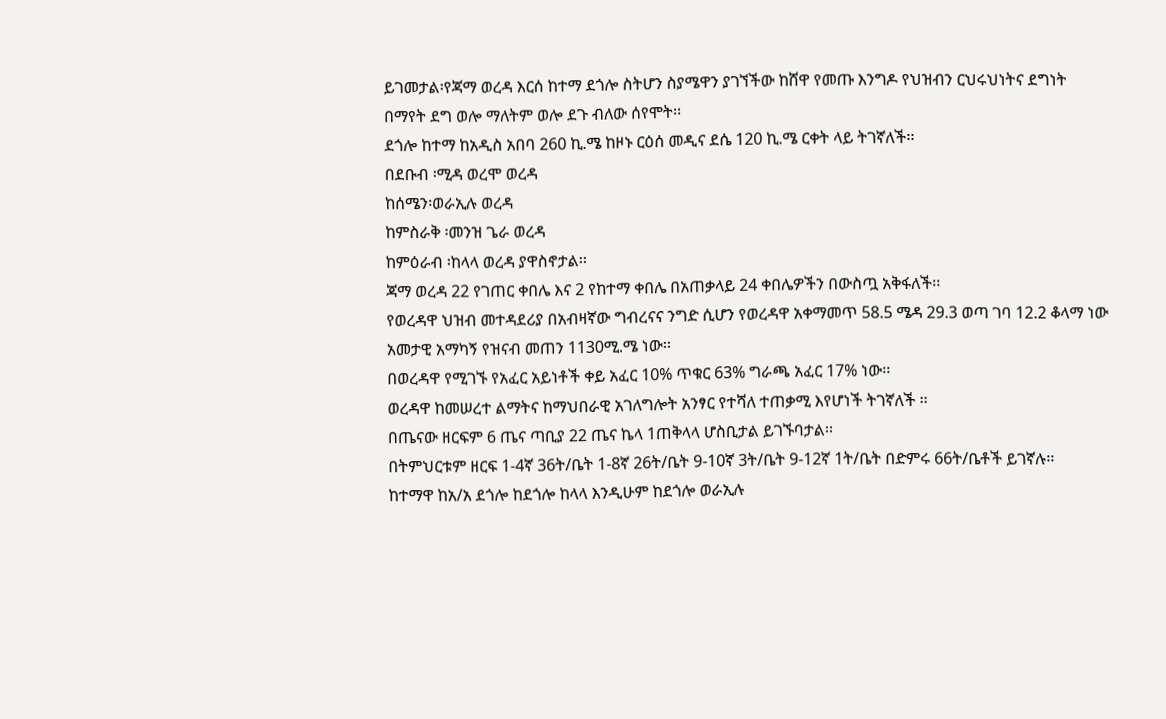ይገመታል፡የጃማ ወረዳ እርሰ ከተማ ደጎሎ ስትሆን ስያሜዋን ያገኘችው ከሸዋ የመጡ እንግዶ የህዝብን ርህሩህነትና ደግነት በማየት ደግ ወሎ ማለትም ወሎ ደጉ ብለው ሰየሞት፡፡
ደጎሎ ከተማ ከአዲስ አበባ 260 ኪ.ሜ ከዞኑ ርዕሰ መዲና ደሴ 120 ኪ.ሜ ርቀት ላይ ትገኛለች፡፡
በደቡብ ፡ሚዳ ወረሞ ወረዳ
ከሰሜን፡ወራኢሉ ወረዳ
ከምስራቅ ፡መንዝ ጌራ ወረዳ
ከምዕራብ ፡ከላላ ወረዳ ያዋስኖታል፡፡
ጃማ ወረዳ 22 የገጠር ቀበሌ እና 2 የከተማ ቀበሌ በአጠቃላይ 24 ቀበሌዎችን በውስጧ አቅፋለች፡፡
የወረዳዋ ህዝብ መተዳደሪያ በአብዛኛው ግብረናና ንግድ ሲሆን የወረዳዋ አቀማመጥ 58.5 ሜዳ 29.3 ወጣ ገባ 12.2 ቆላማ ነው አመታዊ አማካኝ የዝናብ መጠን 1130ሚ.ሜ ነው፡፡
በወረዳዋ የሚገኙ የአፈር አይነቶች ቀይ አፈር 10% ጥቁር 63% ግራጫ አፈር 17% ነው፡፡
ወረዳዋ ከመሠረተ ልማትና ከማህበራዊ አገለግሎት አንፃር የተሻለ ተጠቃሚ እየሆነች ትገኛለች ፡፡
በጤናው ዘርፍም 6 ጤና ጣቢያ 22 ጤና ኬላ 1ጠቅላላ ሆስቢታል ይገኙባታል፡፡
በትምህርቱም ዘርፍ 1-4ኛ 36ት/ቤት 1-8ኛ 26ት/ቤት 9-10ኛ 3ት/ቤት 9-12ኛ 1ት/ቤት በድምሩ 66ት/ቤቶች ይገኛሉ፡፡
ከተማዋ ከአ/አ ደጎሎ ከደጎሎ ከላላ እንዲሁም ከደጎሎ ወራኢሉ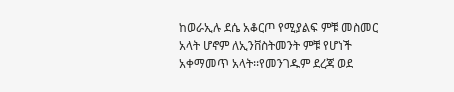ከወራኢሉ ደሴ አቆርጦ የሚያልፍ ምቹ መስመር አላት ሆኖም ለኢንቨስትመንት ምቹ የሆነች አቀማመጥ አላት፡፡የመንገዱም ደረጃ ወደ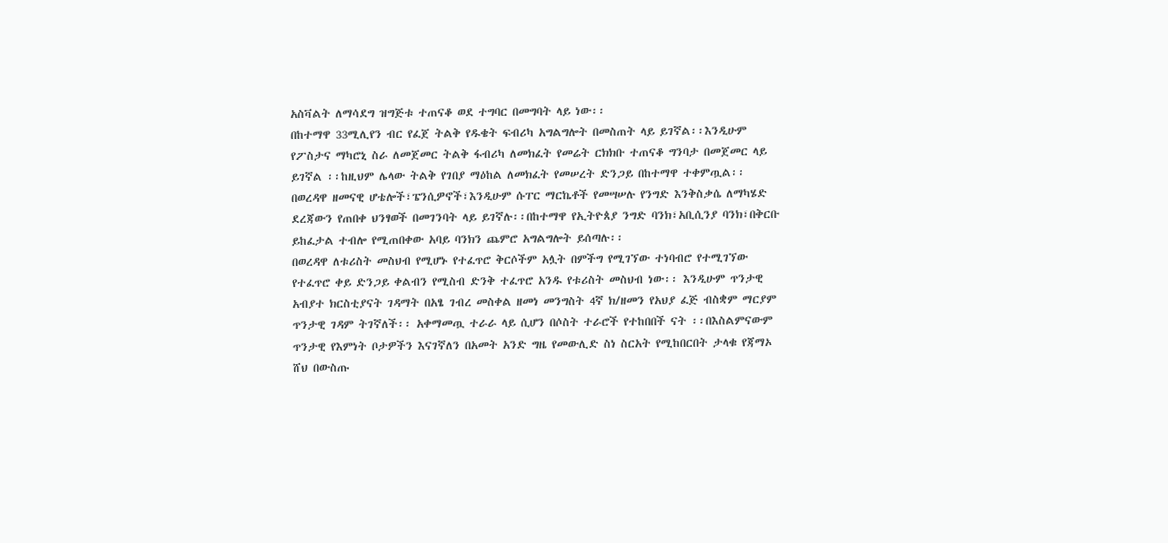አስቫልት ለማሳደግ ዝግጅቱ ተጠናቆ ወደ ተግባር በመግባት ላይ ነው፡፡
በከተማዋ 33ሚሊየን ብር የፈጀ ትልቅ የዱቄት ፍብሪካ አግልግሎት በመስጠት ላይ ይገኛል፡፡እንዲሁም የፖስታና ማካሮኒ ስራ ለመጀመር ትልቅ ፋብሪካ ለመክፈት የመሬት ርክክቡ ተጠናቆ ግንባታ በመጀመር ላይ ይገኛል ፡፡ከዚህም ሌላው ትልቅ የገበያ ማዕከል ለመክፈት የመሠረት ድንጋይ በከተማዋ ተቀምጧል፡፡
በወረዳዋ ዘመናዊ ሆቴሎች፣ፔንሲዎኖች፣እንዲሁም ሱፐር ማርኬቶች የመሣሠሉ የንግድ እንቅስቃሴ ለማካሄድ ደረጃውን የጠበቀ ህንፃወች በመገንባት ላይ ይገኛሉ፡፡በከተማዋ የኢትዮጰያ ንግድ ባንክ፣አቢሲንያ ባንክ፣በቅርቡ ይከፈታል ተብሎ የሚጠበቀው አባይ ባንክን ጨምሮ አግልግሎት ይሰጣሉ፡፡
በወረዳዋ ለቱሪስት መስህብ የሚሆኑ የተፈጥሮ ቅርሶችም አሏት በምችግ የሚገኘው ተነባብሮ የተሚገኘው የተፈጥሮ ቀይ ድንጋይ ቀልብን የሚስብ ድንቅ ተፈጥሮ አንዱ የቱሪስት መስህብ ነው፡፡ እንዲሁም ጥንታዊ አብያተ ክርስቲያናት ገዳማት በአፄ ገብረ መስቀል ዘመነ መንግስት 4ኛ ክ/ዘመን የአህያ ፈጅ ብስቋም ማርያም ጥንታዊ ገዳም ትገኛለች፡፡ አቀማመጧ ተራራ ላይ ሲሆን በሶስት ተራሮች የተከበበች ናት ፡፡በእስልምናውም ጥንታዊ የእምነት ቦታዎችን እናገኛለን በአመት አንድ ግዜ የመውሊድ ስነ ስርአት የሚከበርበት ታላቁ የጃማኦ ሸህ በውስጡ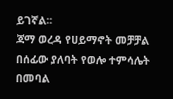ይገኛል፡፡
ጃማ ወረዳ የሀይማኖት መቻቻል በሰፊው ያለባት የወሎ ተምሳሌት በመባል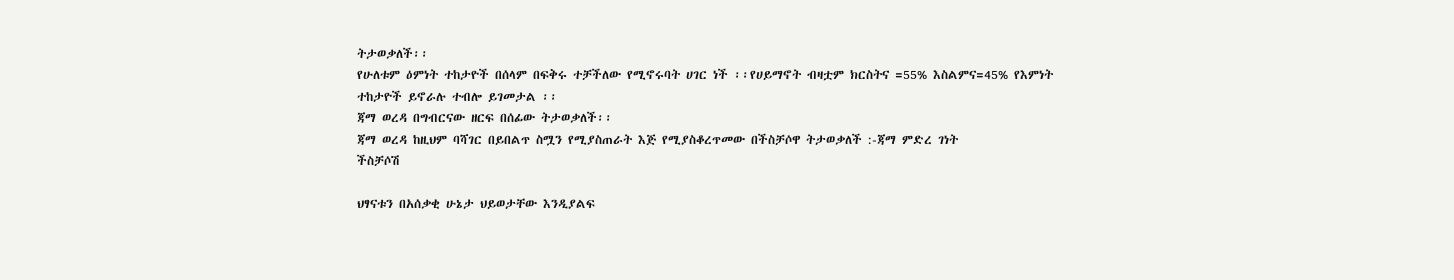ትታወቃለች፡፡
የሁለቱም ዕምነት ተከታዮች በሰላም በፍቅሩ ተቻችለው የሚኖሩባት ሀገር ነች ፡፡የሀይማኖት ብዛቷም ክርስትና =55% እስልምና=45% የእምነት ተከታዮች ይኖራሉ ተብሎ ይገመታል ፡፡
ጃማ ወረዳ በግብርናው ዘርፍ በሰፊው ትታወቃለች፡፡
ጃማ ወረዳ ከዚህም ባሻገር በይበልጥ ስሟን የሚያስጠራት እጅ የሚያስቆረጥመው በችስቻሶዋ ትታወቃለች :-ጃማ ምድረ ገነት
ችስቻሶሽ

ህፃናቱን በአሰቃቂ ሁኔታ ህይወታቸው እንዲያልፍ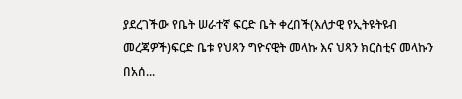ያደረገችው የቤት ሠራተኛ ፍርድ ቤት ቀረበች(እለታዊ የኢትዩትዩብ መረጃዎች)ፍርድ ቤቱ የህጻን ግዮናዊት መላኩ እና ህጻን ክርስቲና መላኩን በአሰ...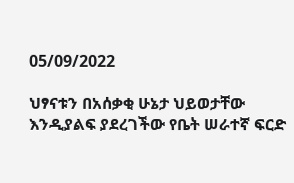05/09/2022

ህፃናቱን በአሰቃቂ ሁኔታ ህይወታቸው እንዲያልፍ ያደረገችው የቤት ሠራተኛ ፍርድ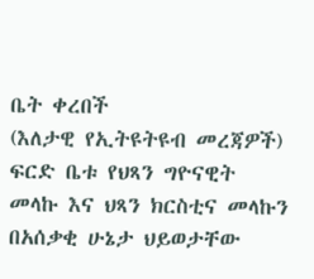ቤት ቀረበች
(እለታዊ የኢትዩትዩብ መረጃዎች)
ፍርድ ቤቱ የህጻን ግዮናዊት መላኩ እና ህጻን ክርስቲና መላኩን በአሰቃቂ ሁኔታ ህይወታቸው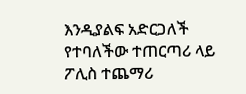እንዲያልፍ አድርጋለች የተባለችው ተጠርጣሪ ላይ ፖሊስ ተጨማሪ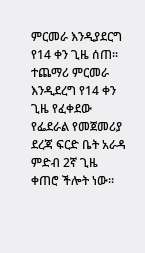ምርመራ እንዲያደርግ የ14 ቀን ጊዜ ሰጠ።
ተጨማሪ ምርመራ እንዲደረግ የ14 ቀን ጊዜ የፈቀደው የፌደራል የመጀመሪያ ደረጃ ፍርድ ቤት አራዳ ምድብ 2ኛ ጊዜ ቀጠሮ ችሎት ነው።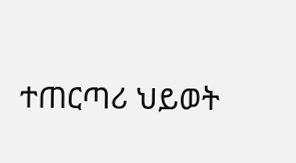ተጠርጣሪ ህይወት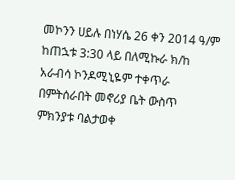መኮንን ሀይሉ በነሃሴ 26 ቀን 2014 ዓ/ም ከጠኋቱ 3:30 ላይ በለሚኩራ ክ/ከ አራብሳ ኮንዶሚኒዬም ተቀጥራ በምትሰራበት መኖሪያ ቤት ውስጥ ምክንያቱ ባልታወቀ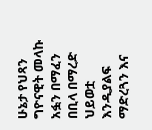ሁኔታ የህጻን ግዮናዊት መላኩ አፏን በማፈን በቢላ በማረድ ህይወቷ እንዲያልፍ ማድረጓን እና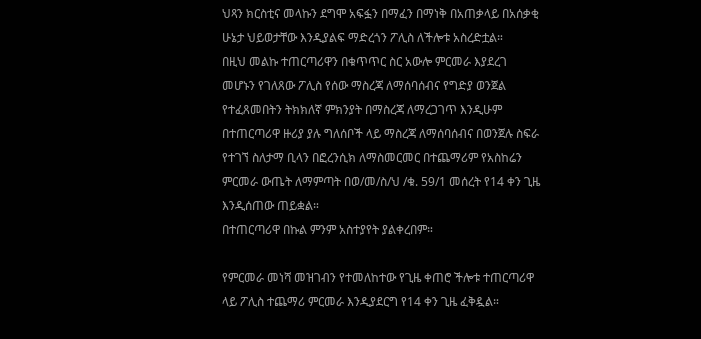ህጻን ክርስቲና መላኩን ደግሞ አፍፏን በማፈን በማነቅ በአጠቃላይ በአሰቃቂ ሁኔታ ህይወታቸው እንዲያልፍ ማድረጎን ፖሊስ ለችሎቱ አስረድቷል።
በዚህ መልኩ ተጠርጣሪዋን በቁጥጥር ስር አውሎ ምርመራ እያደረገ መሆኑን የገለጸው ፖሊስ የሰው ማስረጃ ለማሰባሰብና የግድያ ወንጀል የተፈጸመበትን ትክክለኛ ምክንያት በማስረጃ ለማረጋገጥ እንዲሁም በተጠርጣሪዋ ዙሪያ ያሉ ግለሰቦች ላይ ማስረጃ ለማሰባሰብና በወንጀሉ ስፍራ የተገኘ ስለታማ ቢላን በፎረንሲክ ለማስመርመር በተጨማሪም የአስከሬን ምርመራ ውጤት ለማምጣት በወ/መ/ስ/ህ /ቁ. 59/1 መሰረት የ14 ቀን ጊዜ እንዲሰጠው ጠይቋል።
በተጠርጣሪዋ በኩል ምንም አስተያየት ያልቀረበም።

የምርመራ መነሻ መዝገብን የተመለከተው የጊዜ ቀጠሮ ችሎቱ ተጠርጣሪዋ ላይ ፖሊስ ተጨማሪ ምርመራ እንዲያደርግ የ14 ቀን ጊዜ ፈቅዷል።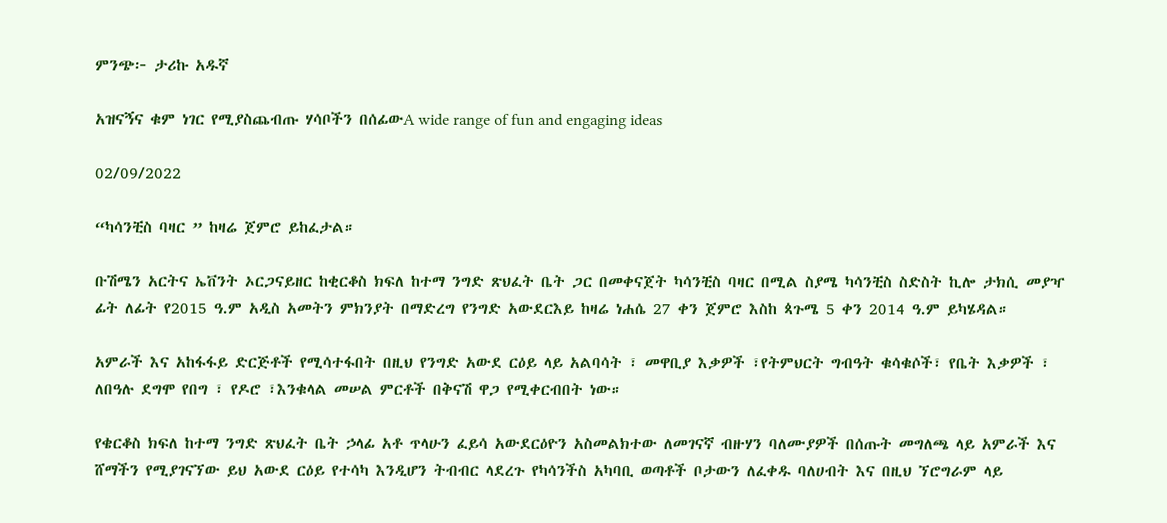ምንጭ፦ ታሪኩ አዱኛ

አዝናኝና ቁም ነገር የሚያስጨብጡ ሃሳቦችን በሰፊውA wide range of fun and engaging ideas

02/09/2022

“ካሳንቺስ ባዛር ” ከዛሬ ጀምሮ ይከፈታል።

ቡሽሜን አርትና ኤቨንት ኦርጋናይዘር ከቂርቆስ ክፍለ ከተማ ንግድ ጽህፈት ቤት ጋር በመቀናጀት ካሳንቺስ ባዛር በሚል ስያሜ ካሳንቺስ ስድስት ኪሎ ታክሲ መያዣ ፊት ለፊት የ2015 ዓ.ም አዲስ አመትን ምክንያት በማድረግ የንግድ አውደርእይ ከዛሬ ነሐሴ 27 ቀን ጀምሮ እስከ ጳጉሜ 5 ቀን 2014 ዓ.ም ይካሄዳል።

አምራች እና አከፋፋይ ድርጅቶች የሚሳተፋበት በዚህ የንግድ አውደ ርዕይ ላይ አልባሳት ፣ መዋቢያ እቃዎች ፣የትምህርት ግብዓት ቁሳቁሶች፣ የቤት እቃዎች ፣ ለበዓሉ ደግሞ የበግ ፣ የዶሮ ፣እንቁላል መሠል ምርቶች በቅናሽ ዋጋ የሚቀርብበት ነው።

የቄርቆስ ክፍለ ከተማ ንግድ ጽህፈት ቤት ኃላፊ አቶ ጥላሁን ፈይሳ አውደርዕዮን አስመልክተው ለመገናኛ ብዙሃን ባለሙያዎች በሰጡት መግለጫ ላይ አምራች እና ሸማችን የሚያገናኘው ይህ አውደ ርዕይ የተሳካ እንዲሆን ትብብር ላደረጉ የካሳንችስ አካባቢ ወጣቶች ቦታውን ለፈቀዱ ባለሀብት እና በዚህ ኘሮግራም ላይ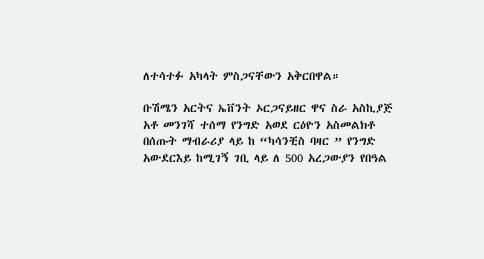ለተሳተፉ አካላት ምስጋናቸውን አቅርበዋል።

ቡሽሜን አርትና ኤቨንት ኦርጋናይዘር ዋና ስራ አስኪያጅ አቶ መንገሻ ተሰማ የንግድ አወደ ርዕዮን አስመልክቶ በሰጡት ማብራሪያ ላይ ከ “ካሳንቺስ ባዛር ” የንግድ አውደርእይ ከሚገኝ ገቢ ላይ ለ 500 አረጋውያን የበዓል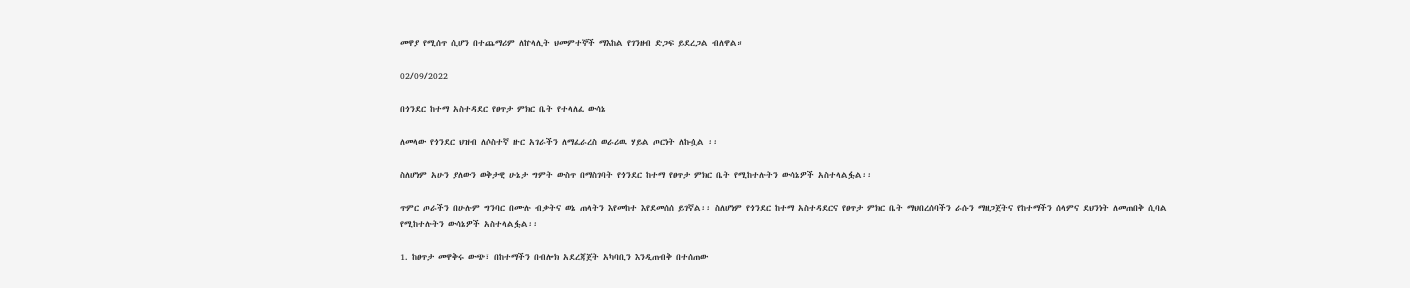መዋያ የሚሰጥ ሲሆን በተጨማሪም ለኵላሊት ህመምተኞች ማእከል የገንዘብ ድጋፍ ይደረጋል ብለዋል።

02/09/2022

በጎንደር ከተማ አስተዳደር የፀጥታ ምክር ቤት የተላለፈ ውሳኔ

ለመላው የጎንደር ህዝብ ለሶስተኛ ዙር አገራችን ለማፈራረስ ወራሪዉ ሃይል ጦርነት ለኩሷል ፡፡

ስለሆነም አሁን ያለውን ወቅታዊ ሁኔታ ግምት ውስጥ በማስገባት የጎንደር ከተማ የፀጥታ ምክር ቤት የሚከተሉትን ውሳኔዎች አስተላልፏል፡፡

ጥምር ጦራችን በሁሉም ግንባር በሙሉ ብቃትና ወኔ ጠላትን እየመከተ እየደመሰሰ ይገኛል፡፡ ስለሆነም የጎንደር ከተማ አስተዳደርና የፀጥታ ምክር ቤት ማህበረሰባችን ራሱን ማዘጋጀትና የከተማችን ሰላምና ደህንነት ለመጠበቅ ሲባል
የሚከተሉትን ውሳኔዎች አስተላልፏል፡፡

1. ከፀጥታ መዋቅሩ ውጭ፣ በከተማችን በብሎክ አደረጃጀት አካባቢን እንዲጠብቅ በተሰጠው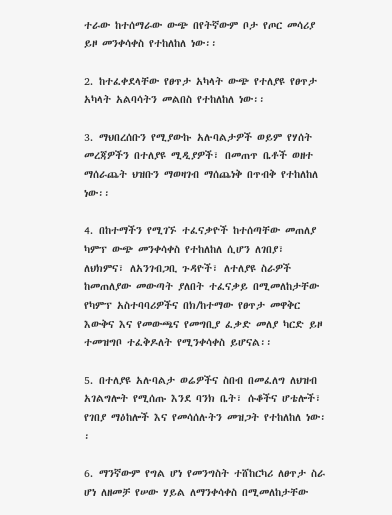ተራው ከተሰማራው ውጭ በየትኛውም ቦታ የጦር መሳሪያ ይዞ መንቀሳቀስ የተከለከለ ነው፡፡

2. ከተፈቀደላቸው የፀጥታ አካላት ውጭ የተለያዩ የፀጥታ አካላት አልባሳትን መልበስ የተከለከለ ነው፡፡

3. ማህበረሰቡን የሚያውኩ አሉባልታዎች ወይም የሃሰት መረጃዎችን በተለያዩ ሚዲያዎች፣ በመጠጥ ቤቶች ወዘተ ማሰራጨት ህዝቡን ማወዛገብ ማሰጨነቅ በጥብቅ የተከለከለ ነው፡፡

4. በከተማችን የሚገኙ ተፈናቃዮች ከተሰጣቸው መጠለያ ካምፕ ውጭ መንቀሳቀስ የተከለከለ ሲሆን ለገበያ፣ ለህክምና፣ ለአንገብጋቢ ጉዳዮች፣ ለተለያዩ ስራዎች ከመጠለያው መውጣት ያለበት ተፈናቃይ በሚመለከታቸው የካምፕ አስተባባሪዎችና በክ/ከተማው የፀጥታ መዋቅር እውቅና እና የመውጫና የመግቢያ ፈቃድ መለያ ካርድ ይዞ ተመዝግቦ ተፈቅዶለት የሚንቀሳቀስ ይሆናል፡፡

5. በተለያዩ አሉባልታ ወሬዎችና ስበብ በመፈለግ ለህዝብ አገልግሎት የሚሰጡ እንደ ባንክ ቤት፣ ሱቆችና ሆቴሎች፣ የገበያ ማዕከሎች እና የመሳሰሉትን መዝጋት የተከለከለ ነው፡፡

6. ማንኛውም የግል ሆነ የመንግስት ተሸከርካሪ ለፀጥታ ስራ ሆነ ለዘመቻ የሠው ሃይል ለማንቀሳቀስ በሚመለከታቸው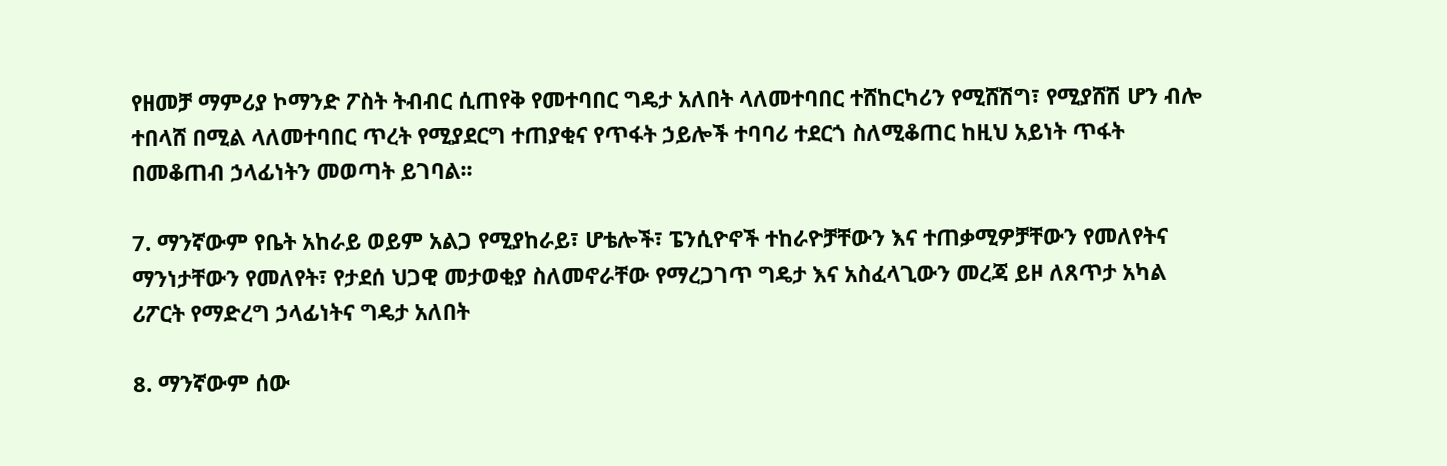የዘመቻ ማምሪያ ኮማንድ ፖስት ትብብር ሲጠየቅ የመተባበር ግዴታ አለበት ላለመተባበር ተሸከርካሪን የሚሸሽግ፣ የሚያሸሽ ሆን ብሎ ተበላሸ በሚል ላለመተባበር ጥረት የሚያደርግ ተጠያቂና የጥፋት ኃይሎች ተባባሪ ተደርጎ ስለሚቆጠር ከዚህ አይነት ጥፋት በመቆጠብ ኃላፊነትን መወጣት ይገባል፡፡

7. ማንኛውም የቤት አከራይ ወይም አልጋ የሚያከራይ፣ ሆቴሎች፣ ፔንሲዮኖች ተከራዮቻቸውን እና ተጠቃሚዎቻቸውን የመለየትና ማንነታቸውን የመለየት፣ የታደሰ ህጋዊ መታወቂያ ስለመኖራቸው የማረጋገጥ ግዴታ እና አስፈላጊውን መረጃ ይዞ ለጸጥታ አካል ሪፖርት የማድረግ ኃላፊነትና ግዴታ አለበት

8. ማንኛውም ሰው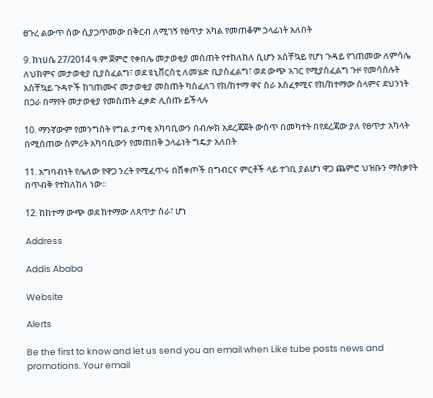ፀጉረ ልውጥ ሰው ሲያጋጥመው በቅርብ ለሚገኝ የፀጥታ አካል የመጠቆም ኃላፊነት አለበት

9. ከነሀሴ 27/2014 ዓ.ም ጀምሮ የቀበሌ መታወቂያ መስጠት የተከለከለ ሲሆን አስቸኳይ የሆነ ጉዳይ የገጠመው ለምሳሌ ለህክምና መታወቂያ ቢያስፈልግ፣ ወደ ዩኒቨርስቲ ለመሄድ ቢያስፈልግ፣ ወደ ውጭ አገር የሚያስፈልግ ጉዞ የመሳሰሉት አስቸኳይ ጉዳዮች ከገጠሙና መታወቂያ መስጠት ካስፈለገ የክ/ከተማ ዋና ስራ አስፈፃሚና የክ/ከተማው ሰላምና ደህንነት በጋራ በማየት መታወቂያ የመስጠት ፈቃድ ሊሰጡ ይችላሉ

10. ማንኛውም የመንግስት የግል ታጣቂ አካባቢውን በብሎክ አደረጃጀት ውስጥ በመካተት በየደረጃው ያለ የፀጥታ አካላት በሚሰጠው ስምሪት አካባቢውን የመጠበቅ ኃላፊነት ግዴታ አለበት

11. አግባብነት የሌለው የዋጋ ንረት የሚፈጥሩ በሸቀጦች በግብርና ምርቶች ላይ ተገቢ ያልሆነ ዋጋ ጨምሮ ህዝቡን ማስቃየት በጥብቅ የተከለከለ ነው፡፡

12. ከከተማ ውጭ ወደ ከተማው ለጸጥታ ስራ፣ ሆነ

Address

Addis Ababa

Website

Alerts

Be the first to know and let us send you an email when Like tube posts news and promotions. Your email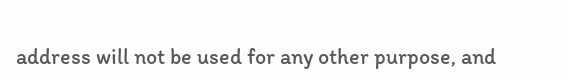address will not be used for any other purpose, and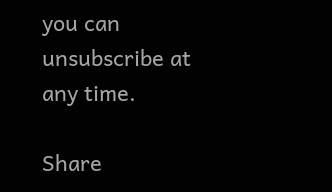you can unsubscribe at any time.

Share